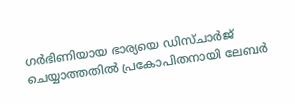ഗർഭിണിയായ ഭാര്യയെ ഡിസ്ചാർജ് ചെയ്യാത്തതിൽ പ്രകോപിതനായി ലേബർ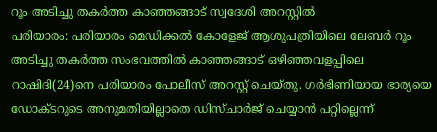റൂം അടിച്ചു തകർത്ത കാഞ്ഞങ്ങാട് സ്വദേശി അറസ്റ്റിൽ
പരിയാരം: പരിയാരം മെഡിക്കൽ കോളേജ് ആശുപത്രിയിലെ ലേബർ റൂം അടിച്ചു തകർത്ത സംഭവത്തിൽ കാഞ്ഞങ്ങാട് ഒഴിഞ്ഞവളപ്പിലെ റാഷിദി(24)നെ പരിയാരം പോലീസ് അറസ്റ്റ് ചെയ്തു. ഗർഭിണിയായ ഭാര്യയെ ഡോക്ടറുടെ അനുമതിയില്ലാതെ ഡിസ്ചാർജ് ചെയ്യാൻ പറ്റില്ലെന്ന്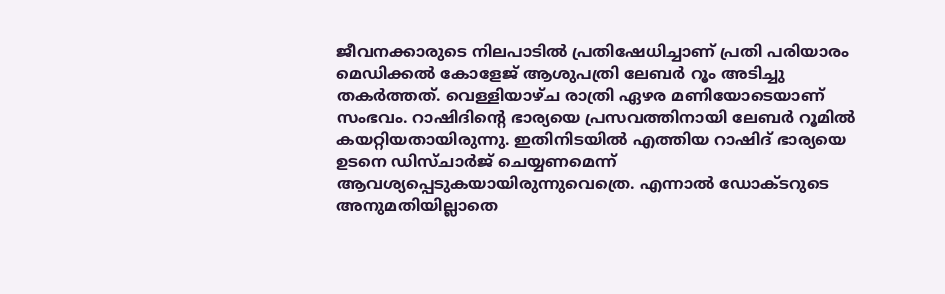ജീവനക്കാരുടെ നിലപാടിൽ പ്രതിഷേധിച്ചാണ് പ്രതി പരിയാരം മെഡിക്കൽ കോളേജ് ആശുപത്രി ലേബർ റൂം അടിച്ചു തകർത്തത്. വെള്ളിയാഴ്ച രാത്രി ഏഴര മണിയോടെയാണ് സംഭവം. റാഷിദിന്റെ ഭാര്യയെ പ്രസവത്തിനായി ലേബർ റൂമിൽ കയറ്റിയതായിരുന്നു. ഇതിനിടയിൽ എത്തിയ റാഷിദ് ഭാര്യയെ ഉടനെ ഡിസ്ചാർജ് ചെയ്യണമെന്ന് ആവശ്യപ്പെടുകയായിരുന്നുവെത്രെ. എന്നാൽ ഡോക്ടറുടെ അനുമതിയില്ലാതെ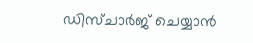ഡിസ്ചാർജ് ചെയ്യാൻ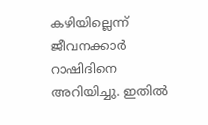കഴിയില്ലെന്ന് ജീവനക്കാർ റാഷിദിനെ അറിയിച്ചു. ഇതിൽ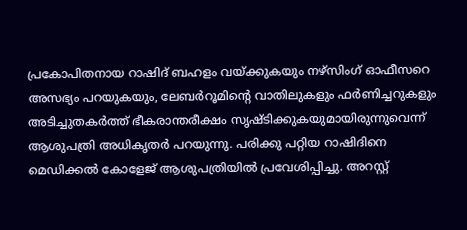പ്രകോപിതനായ റാഷിദ് ബഹളം വയ്ക്കുകയും നഴ്സിംഗ് ഓഫീസറെ അസഭ്യം പറയുകയും, ലേബർറൂമിന്റെ വാതിലുകളും ഫർണിച്ചറുകളും അടിച്ചുതകർത്ത് ഭീകരാന്തരീക്ഷം സൃഷ്ടിക്കുകയുമായിരുന്നുവെന്ന് ആശുപത്രി അധികൃതർ പറയുന്നു. പരിക്കു പറ്റിയ റാഷിദിനെ മെഡിക്കൽ കോളേജ് ആശുപത്രിയിൽ പ്രവേശിപ്പിച്ചു. അറസ്റ്റ്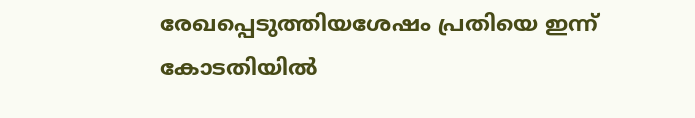രേഖപ്പെടുത്തിയശേഷം പ്രതിയെ ഇന്ന് കോടതിയിൽ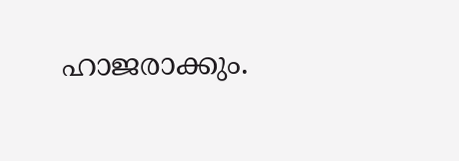ഹാജരാക്കും.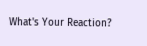What's Your Reaction?